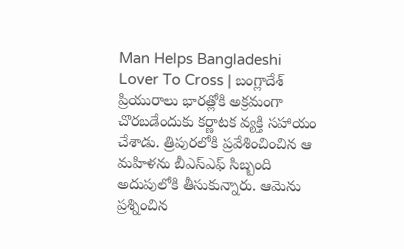Man Helps Bangladeshi Lover To Cross | బంగ్లాదేశ్ ప్రియురాలు భారత్లోకి అక్రమంగా చొరబడేందుకు కర్ణాటక వ్యక్తి సహాయం చేశాడు. త్రిపురలోకి ప్రవేశించించిన ఆ మహిళను బీఎస్ఎఫ్ సిబ్బంది అదుపులోకి తీసుకున్నారు. ఆమెను ప్రశ్నించిన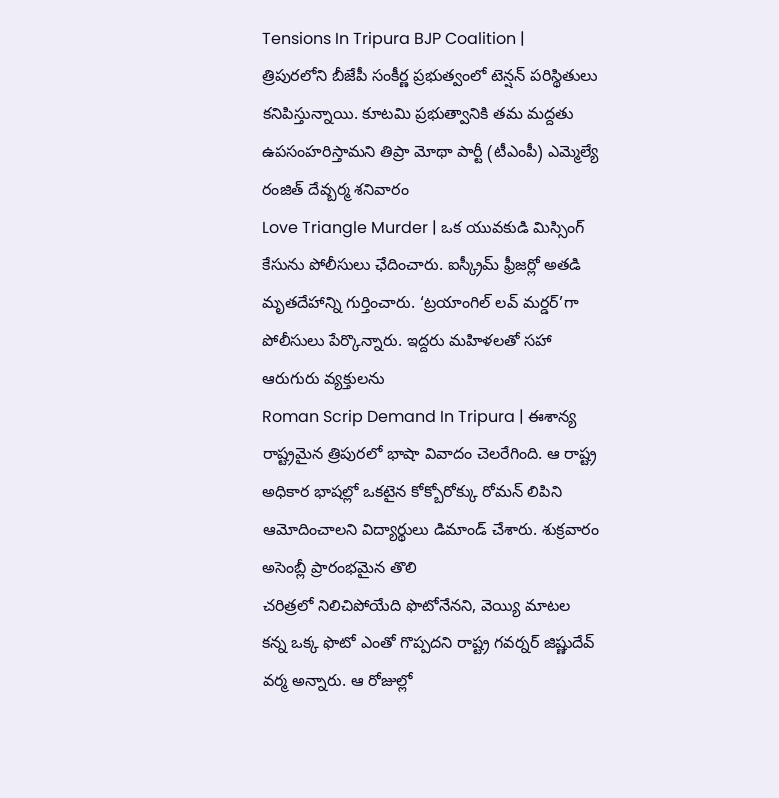Tensions In Tripura BJP Coalition | త్రిపురలోని బీజేపీ సంకీర్ణ ప్రభుత్వంలో టెన్షన్ పరిస్థితులు కనిపిస్తున్నాయి. కూటమి ప్రభుత్వానికి తమ మద్దతు ఉపసంహరిస్తామని తిప్రా మోథా పార్టీ (టీఎంపీ) ఎమ్మెల్యే రంజిత్ దేవ్బర్మ శనివారం
Love Triangle Murder | ఒక యువకుడి మిస్సింగ్ కేసును పోలీసులు ఛేదించారు. ఐస్క్రీమ్ ఫ్రీజర్లో అతడి మృతదేహాన్ని గుర్తించారు. ‘ట్రయాంగిల్ లవ్ మర్డర్’గా పోలీసులు పేర్కొన్నారు. ఇద్దరు మహిళలతో సహా ఆరుగురు వ్యక్తులను
Roman Scrip Demand In Tripura | ఈశాన్య రాష్ట్రమైన త్రిపురలో భాషా వివాదం చెలరేగింది. ఆ రాష్ట్ర అధికార భాషల్లో ఒకటైన కోక్బోరోక్కు రోమన్ లిపిని ఆమోదించాలని విద్యార్థులు డిమాండ్ చేశారు. శుక్రవారం అసెంబ్లీ ప్రారంభమైన తొలి
చరిత్రలో నిలిచిపోయేది ఫొటోనేనని, వెయ్యి మాటల కన్న ఒక్క ఫొటో ఎంతో గొప్పదని రాష్ట్ర గవర్నర్ జిష్ణుదేవ్ వర్మ అన్నారు. ఆ రోజుల్లో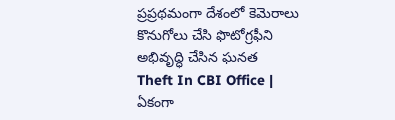ప్రప్రథమంగా దేశంలో కెమెరాలు కొనుగోలు చేసి ఫొటోగ్రఫీని అభివృద్ధి చేసిన ఘనత
Theft In CBI Office | ఏకంగా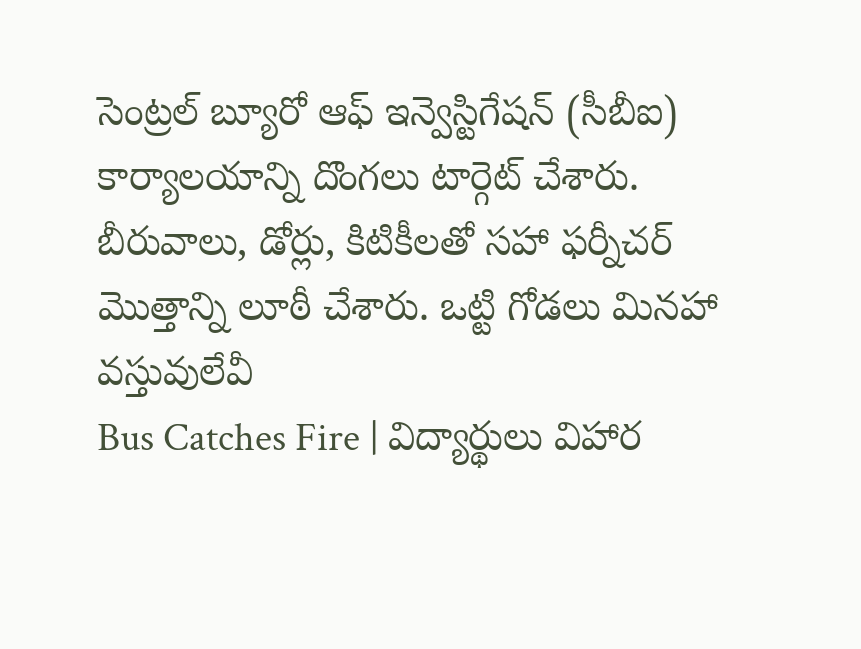సెంట్రల్ బ్యూరో ఆఫ్ ఇన్వెస్టిగేషన్ (సీబీఐ) కార్యాలయాన్ని దొంగలు టార్గెట్ చేశారు. బీరువాలు, డోర్లు, కిటికీలతో సహా ఫర్నీచర్ మొత్తాన్ని లూఠీ చేశారు. ఒట్టి గోడలు మినహా వస్తువులేవీ
Bus Catches Fire | విద్యార్థులు విహార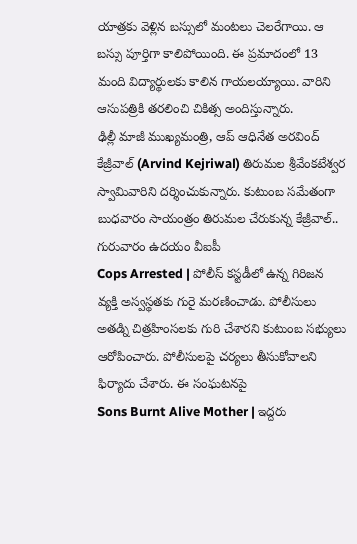యాత్రకు వెళ్లిన బస్సులో మంటలు చెలరేగాయి. ఆ బస్సు పూర్తిగా కాలిపోయింది. ఈ ప్రమాదంలో 13 మంది విద్యార్థులకు కాలిన గాయలయ్యాయి. వారిని ఆసుపత్రికి తరలించి చికిత్స అందిస్తున్నారు.
ఢిల్లీ మాజీ ముఖ్యమంత్రి, ఆప్ ఆధినేత అరవింద్ కేజ్రీవాల్ (Arvind Kejriwal) తిరుమల శ్రీవేంకటేశ్వర స్వామివారిని దర్శించుకున్నారు. కుటుంబ సమేతంగా బుధవారం సాయంత్రం తిరుమల చేరుకున్న కేజ్రీవాల్.. గురువారం ఉదయం వీఐపీ
Cops Arrested | పోలీస్ కస్టడీలో ఉన్న గిరిజన వ్యక్తి అస్వస్థతకు గురై మరణించాడు. పోలీసులు అతడ్ని చిత్రహింసలకు గురి చేశారని కుటుంబ సభ్యులు ఆరోపించారు. పోలీసులపై చర్యలు తీసుకోవాలని ఫిర్యాదు చేశారు. ఈ సంఘటనపై
Sons Burnt Alive Mother | ఇద్దరు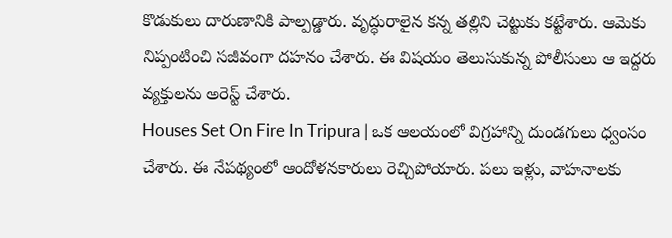కొడుకులు దారుణానికి పాల్పడ్డారు. వృద్ధురాలైన కన్న తల్లిని చెట్టుకు కట్టేశారు. ఆమెకు నిప్పంటించి సజీవంగా దహనం చేశారు. ఈ విషయం తెలుసుకున్న పోలీసులు ఆ ఇద్దరు వ్యక్తులను అరెస్ట్ చేశారు.
Houses Set On Fire In Tripura | ఒక ఆలయంలో విగ్రహాన్ని దుండగులు ధ్వంసం చేశారు. ఈ నేపథ్యంలో ఆందోళనకారులు రెచ్చిపోయారు. పలు ఇళ్లు, వాహనాలకు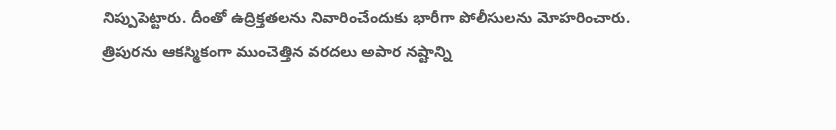నిప్పుపెట్టారు. దీంతో ఉద్రిక్తతలను నివారించేందుకు భారీగా పోలీసులను మోహరించారు.
త్రిపురను ఆకస్మికంగా ముంచెత్తిన వరదలు అపార నష్టాన్ని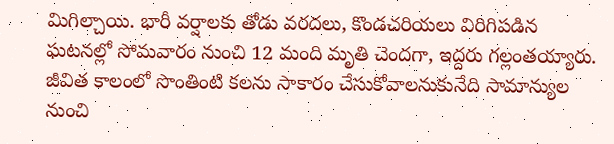మిగిల్చాయి. భారీ వర్షాలకు తోడు వరదలు, కొండచరియలు విరిగిపడిన ఘటనల్లో సోమవారం నుంచి 12 మంది మృతి చెందగా, ఇద్దరు గల్లంతయ్యారు.
జీవిత కాలంలో సొంతింటి కలను సాకారం చేసుకోవాలనుకునేది సామాన్యుల నుంచి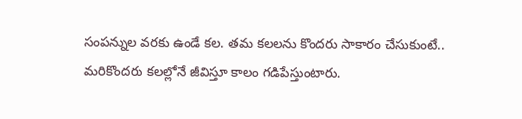సంపన్నుల వరకు ఉండే కల. తమ కలలను కొందరు సాకారం చేసుకుంటే.. మరికొందరు కలల్లోనే జీవిస్తూ కాలం గడిపేస్తుంటారు.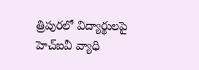త్రిపురలో విద్యార్థులపై హెచ్ఐవీ వ్యాధి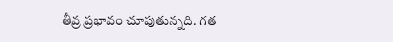తీవ్ర ప్రభావం చూపుతున్నది. గత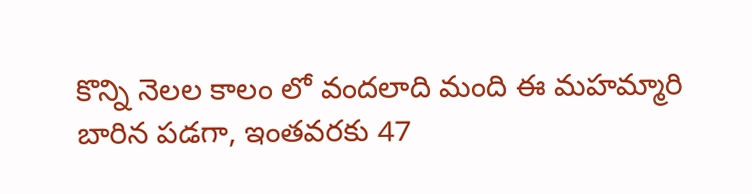కొన్ని నెలల కాలం లో వందలాది మంది ఈ మహమ్మారి బారిన పడగా, ఇంతవరకు 47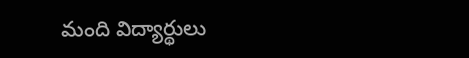మంది విద్యార్థులు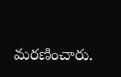మరణించారు.